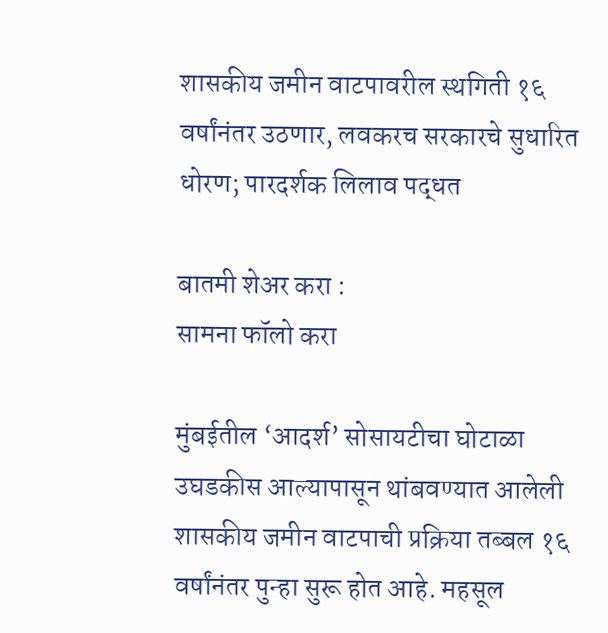शासकीय जमीन वाटपावरील स्थगिती १६ वर्षांनंतर उठणार, लवकरच सरकारचे सुधारित धोरण; पारदर्शक लिलाव पद्धत

बातमी शेअर करा :
सामना फॉलो करा

मुंबईतील ‘आदर्श’ सोसायटीचा घोटाळा उघडकीस आल्यापासून थांबवण्यात आलेली शासकीय जमीन वाटपाची प्रक्रिया तब्बल १६ वर्षांनंतर पुन्हा सुरू होत आहे. महसूल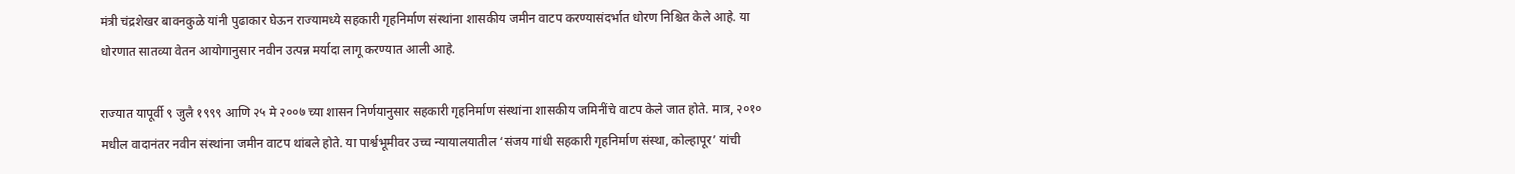मंत्री चंद्रशेखर बावनकुळे यांनी पुढाकार घेऊन राज्यामध्ये सहकारी गृहनिर्माण संस्थांना शासकीय जमीन वाटप करण्यासंदर्भात धोरण निश्चित केले आहे. या धोरणात सातव्या वेतन आयोगानुसार नवीन उत्पन्न मर्यादा लागू करण्यात आली आहे.

राज्यात यापूर्वी ९ जुलै १९९९ आणि २५ मे २००७ च्या शासन निर्णयानुसार सहकारी गृहनिर्माण संस्थांना शासकीय जमिनींचे वाटप केले जात होते. मात्र, २०१० मधील वादानंतर नवीन संस्थांना जमीन वाटप थांबले होते. या पार्श्वभूमीवर उच्च न्यायालयातील ‘संजय गांधी सहकारी गृहनिर्माण संस्था, कोल्हापूर’ यांची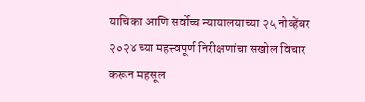याचिका आणि सर्वोच्च न्यायालयाच्या २५ नोव्हेंबर २०२४ च्या महत्त्वपूर्ण निरीक्षणांचा सखोल विचार करून महसूल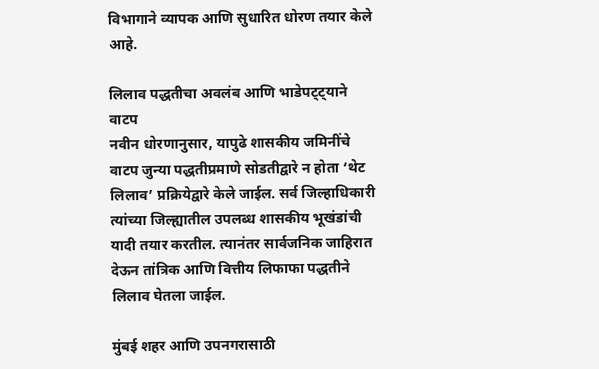विभागाने व्यापक आणि सुधारित धोरण तयार केले आहे.

लिलाव पद्धतीचा अवलंब आणि भाडेपट्ट्याने वाटप
नवीन धोरणानुसार, यापुढे शासकीय जमिनींचे वाटप जुन्या पद्धतीप्रमाणे सोडतीद्वारे न होता ‘थेट लिलाव’ प्रक्रियेद्वारे केले जाईल. सर्व जिल्हाधिकारी त्यांच्या जिल्ह्यातील उपलब्ध शासकीय भूखंडांची यादी तयार करतील. त्यानंतर सार्वजनिक जाहिरात देऊन तांत्रिक आणि वित्तीय लिफाफा पद्धतीने लिलाव घेतला जाईल.

मुंबई शहर आणि उपनगरासाठी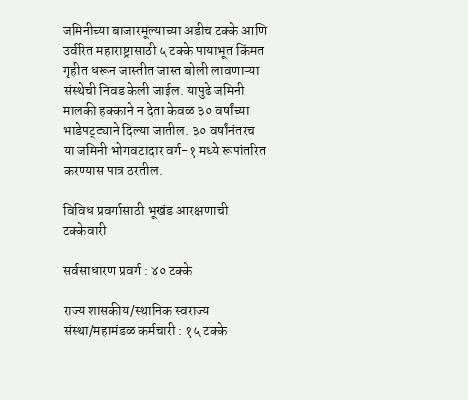जमिनीच्या बाजारमूल्याच्या अडीच टक्के आणि उर्वरित महाराष्ट्रासाठी ५ टक्के पायाभूत किंमत गृहीत धरून जास्तीत जास्त बोली लावणाऱ्या संस्थेची निवड केली जाईल. यापुढे जमिनी मालकी हक्काने न देता केवळ ३० वर्षांच्या भाडेपट्ट्याने दिल्या जातील. ३० वर्षांनंतरच या जमिनी भोगवटादार वर्ग-१ मध्ये रूपांतरित करण्यास पात्र ठरतील.

विविध प्रवर्गासाठी भूखंड आरक्षणाची टक्केवारी

सर्वसाधारण प्रवर्ग : ४० टक्के

राज्य शासकीय/स्थानिक स्वराज्य संस्था/महामंडळ कर्मचारी : १५ टक्के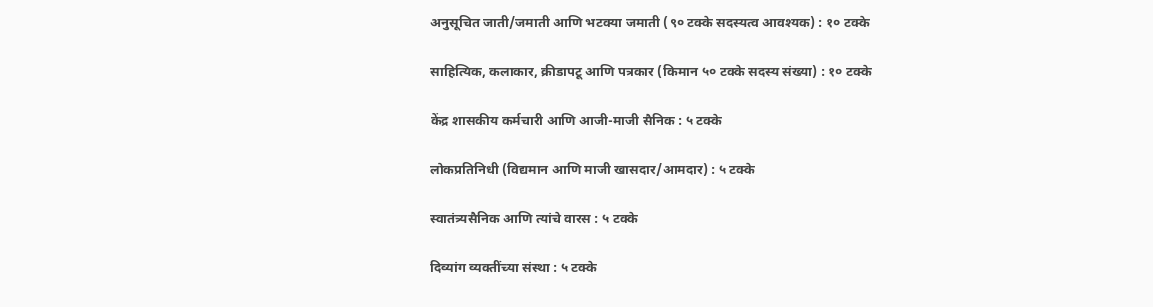अनुसूचित जाती/जमाती आणि भटक्या जमाती (९० टक्के सदस्यत्व आवश्यक) : १० टक्के

साहित्यिक, कलाकार, क्रीडापटू आणि पत्रकार (किमान ५० टक्के सदस्य संख्या) : १० टक्के

केंद्र शासकीय कर्मचारी आणि आजी-माजी सैनिक : ५ टक्के

लोकप्रतिनिधी (विद्यमान आणि माजी खासदार/आमदार) : ५ टक्के

स्वातंत्र्यसैनिक आणि त्यांचे वारस : ५ टक्के

दिव्यांग व्यक्तींच्या संस्था : ५ टक्के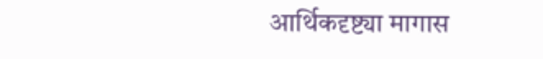आर्थिकदृष्ट्या मागास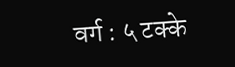वर्ग : ५ टक्के